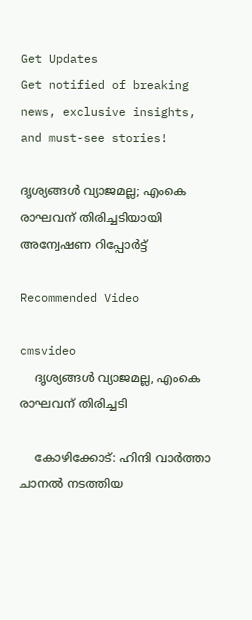Get Updates
Get notified of breaking news, exclusive insights, and must-see stories!

ദൃശ്യങ്ങള്‍ വ്യാജമല്ല; എംകെ രാഘവന് തിരിച്ചടിയായി അന്വേഷണ റിപ്പോര്‍ട്ട്

Recommended Video

cmsvideo
    ദൃശ്യങ്ങള്‍ വ്യാജമല്ല, എംകെ രാഘവന് തിരിച്ചടി

    കോഴിക്കോട്: ഹിന്ദി വാര്‍ത്താ ചാനല്‍ നടത്തിയ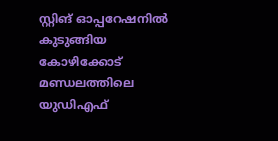സ്റ്റിങ് ഓപ്പറേഷനില്‍ കുടുങ്ങിയ കോഴിക്കോട് മണ്ഡലത്തിലെ യുഡിഎഫ്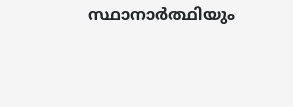സ്ഥാനാര്‍ത്ഥിയും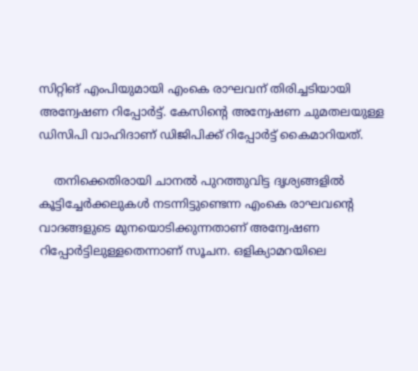സിറ്റിങ് എംപിയുമായി എംകെ രാഘവന് തിരിച്ചടിയായി അന്വേഷണ റിപ്പോര്‍ട്ട്. കേസിന്‍റെ അന്വേഷണ ചുമതലയുള്ള ഡിസിപി വാഹിദാണ് ഡിജിപിക്ക് റിപ്പോര്‍ട്ട് കൈമാറിയത്.

    തനിക്കെതിരായി ചാനല്‍ പുറത്തുവിട്ട ദൃശ്യങ്ങളില്‍ കൂട്ടിച്ചേര്‍ക്കലുകള്‍ നടന്നിട്ടുണ്ടെന്ന എംകെ രാഘവന്‍റെ വാദങ്ങളുടെ മുനയൊടിക്കുന്നതാണ് അന്വേഷണ റിപ്പോര്‍ട്ടിലുള്ളതെന്നാണ് സൂചന. ഒളിക്യാമറയിലെ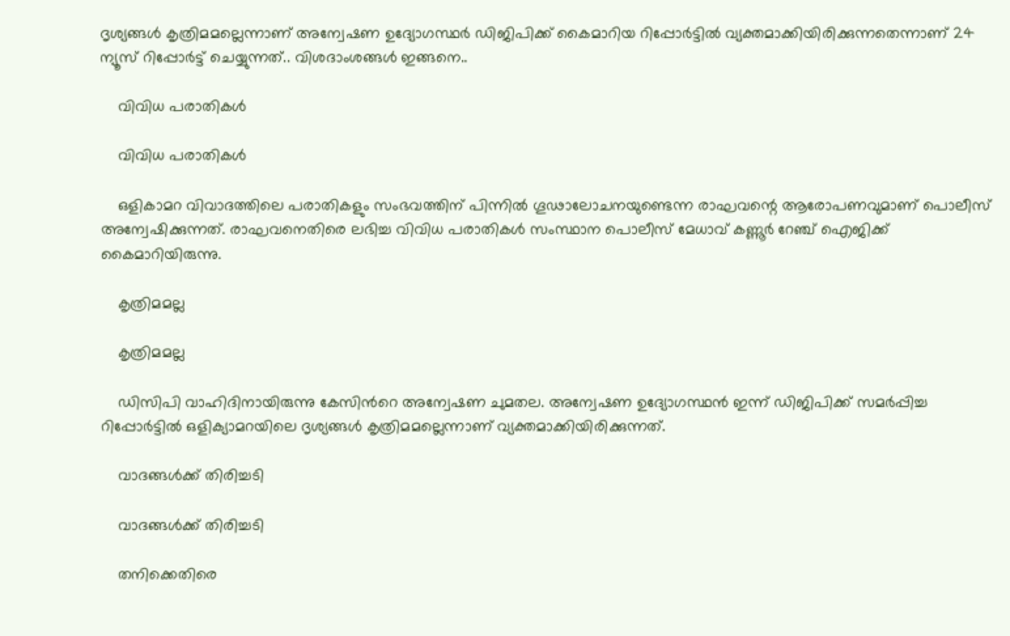ദൃശ്യങ്ങൾ കൃത്രിമമല്ലെന്നാണ് അന്വേഷണ ഉദ്യോഗസ്ഥർ ഡിജിപിക്ക് കൈമാറിയ റിപ്പോർട്ടിൽ വ്യക്തമാക്കിയിരിക്കുന്നതെന്നാണ് 24 ന്യൂസ് റിപ്പോര്‍ട്ട് ചെയ്യുന്നത്.. വിശദാംശങ്ങള്‍ ഇങ്ങനെ..

    വിവിധ പരാതികൾ

    വിവിധ പരാതികൾ

    ഒളികാമറ വിവാദത്തിലെ പരാതികളും സംഭവത്തിന് പിന്നിൽ ഗൂഢാലോചനയുണ്ടെന്ന രാഘവന്റെ ആരോപണവുമാണ് പൊലീസ് അന്വേഷിക്കുന്നത്. രാഘവനെതിരെ ലഭിച്ച വിവിധ പരാതികൾ സംസ്ഥാന പൊലീസ് മേധാവ് കണ്ണൂർ റേഞ്ച് ഐജിക്ക് കൈമാറിയിരുന്നു.

    കൃത്രിമമല്ല

    കൃത്രിമമല്ല

    ഡിസിപി വാഹിദിനായിരുന്നു കേസിന്‍റെ അന്വേഷണ ചുമതല. അന്വേഷണ ഉദ്യോഗസ്ഥന്‍ ഇന്ന് ഡിജിപിക്ക് സമര്‍പ്പിച്ച റിപ്പോര്‍ട്ടില്‍ ഒളിക്യാമറയിലെ ദൃശ്യങ്ങൾ കൃത്രിമമല്ലെന്നാണ് വ്യക്തമാക്കിയിരിക്കുന്നത്.

    വാദങ്ങള്‍ക്ക് തിരിച്ചടി

    വാദങ്ങള്‍ക്ക് തിരിച്ചടി

    തനിക്കെതിരെ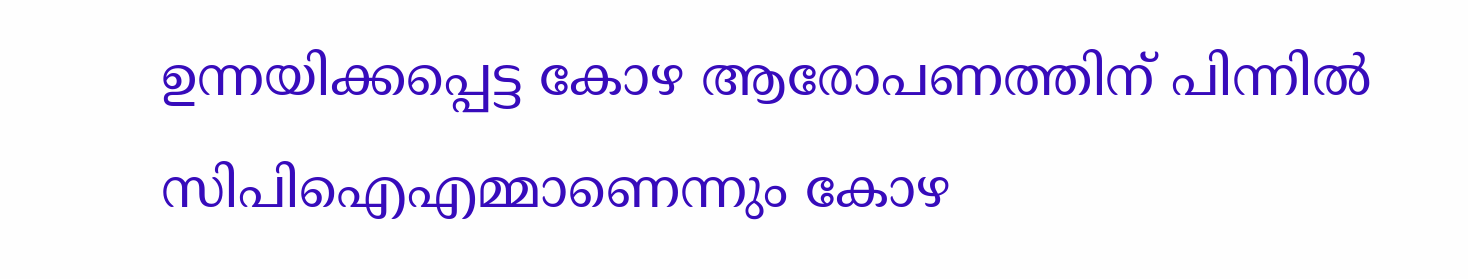ഉന്നയിക്കപ്പെട്ട കോഴ ആരോപണത്തിന് പിന്നിൽ സിപിഐഎമ്മാണെന്നും കോഴ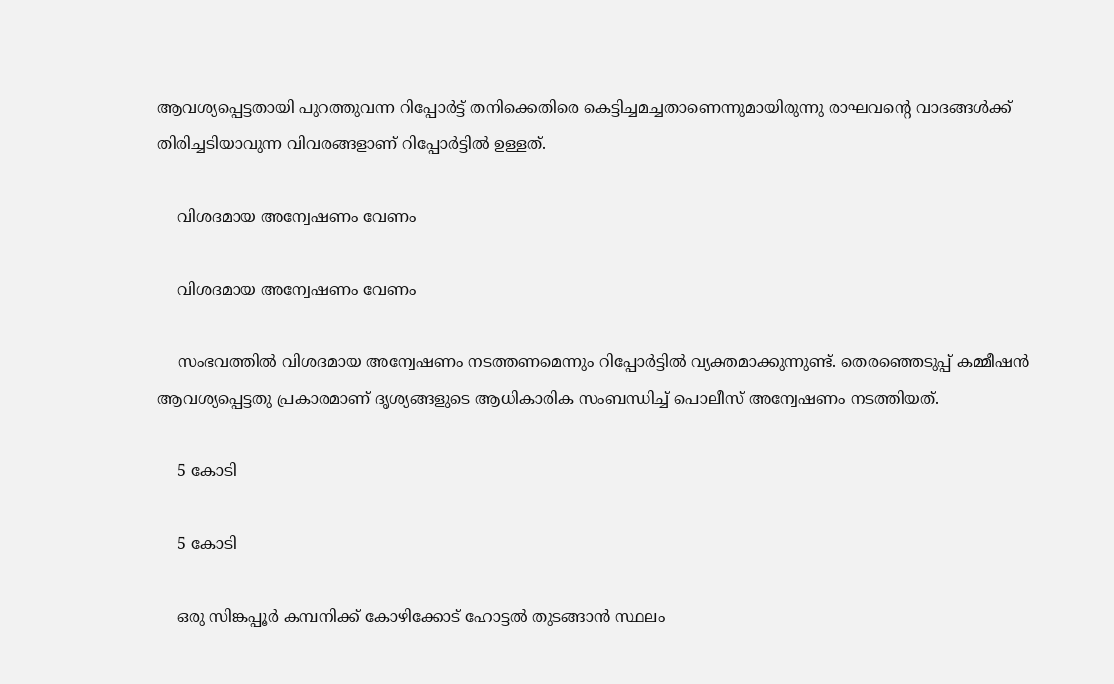ആവശ്യപ്പെട്ടതായി പുറത്തുവന്ന റിപ്പോർട്ട് തനിക്കെതിരെ കെട്ടിച്ചമച്ചതാണെന്നുമായിരുന്നു രാഘവന്റെ വാദങ്ങള്‍ക്ക് തിരിച്ചടിയാവുന്ന വിവരങ്ങളാണ് റിപ്പോര്‍ട്ടില്‍ ഉള്ളത്.

    വിശദമായ അന്വേഷണം വേണം

    വിശദമായ അന്വേഷണം വേണം

    സംഭവത്തിൽ വിശദമായ അന്വേഷണം നടത്തണമെന്നും റിപ്പോർട്ടിൽ വ്യക്തമാക്കുന്നുണ്ട്. തെരഞ്ഞെടുപ്പ് കമ്മീഷന്‍ ആവശ്യപ്പെട്ടതു പ്രകാരമാണ് ദൃശ്യങ്ങളുടെ ആധികാരിക സംബന്ധിച്ച് പൊലീസ് അന്വേഷണം നടത്തിയത്.

    5 കോടി

    5 കോടി

    ഒരു സിങ്കപ്പൂര്‍ കമ്പനിക്ക് കോഴിക്കോട് ഹോട്ടല്‍ തുടങ്ങാന്‍ സ്ഥലം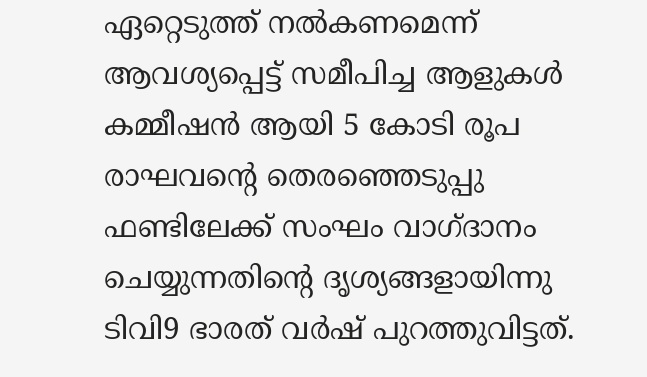ഏറ്റെടുത്ത് നല്‍കണമെന്ന് ആവശ്യപ്പെട്ട് സമീപിച്ച ആളുകള്‍ കമ്മീഷന്‍ ആയി 5 കോടി രൂപ രാഘവന്റെ തെരഞ്ഞെടുപ്പു ഫണ്ടിലേക്ക് സംഘം വാഗ്ദാനം ചെയ്യുന്നതിന്‍റെ ദൃശ്യങ്ങളായിന്നു ടിവി9 ഭാരത് വര്‍ഷ് പുറത്തുവിട്ടത്.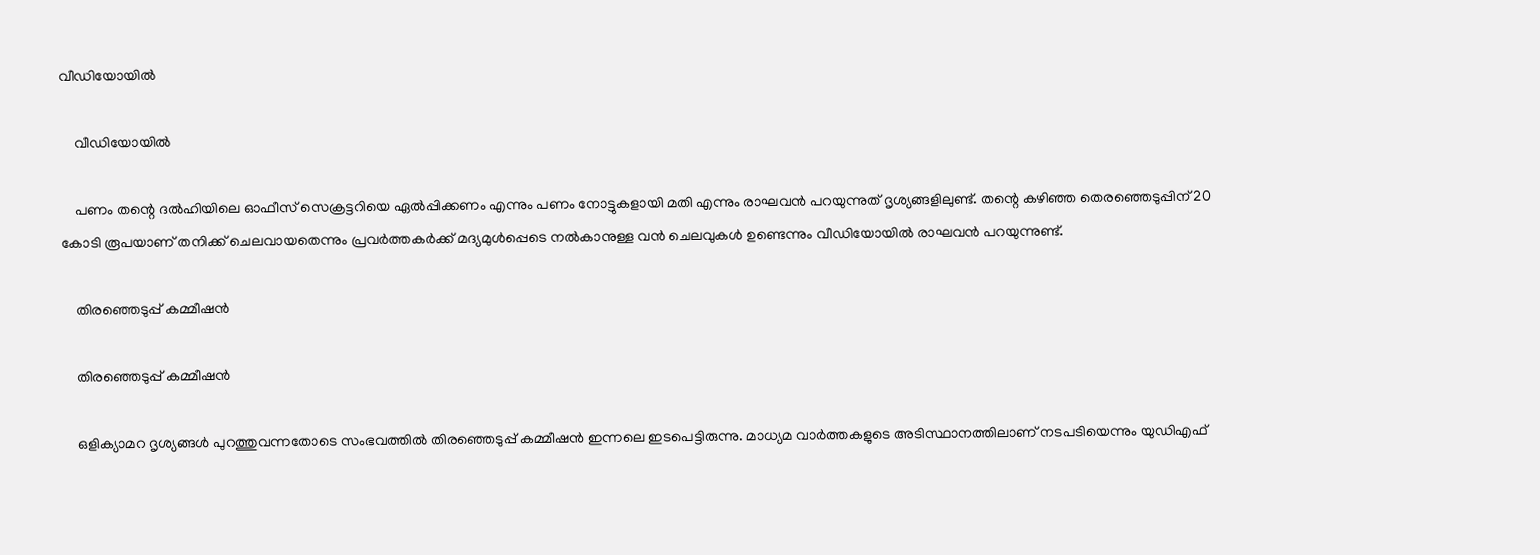വീഡിയോയില്‍

    വീഡിയോയില്‍

    പണം തന്റെ ദല്‍ഹിയിലെ ഓഫീസ് സെക്രട്ടറിയെ ഏല്‍പ്പിക്കണം എന്നും പണം നോട്ടുകളായി മതി എന്നും രാഘവന്‍ പറയുന്നുത് ദൃശ്യങ്ങളിലുണ്ട്. തന്റെ കഴിഞ്ഞ തെരഞ്ഞെടുപ്പിന് 20 കോടി രൂപയാണ് തനിക്ക് ചെലവായതെന്നും പ്രവര്‍ത്തകര്‍ക്ക് മദ്യമുള്‍പ്പെടെ നല്‍കാനുള്ള വന്‍ ചെലവുകള്‍ ഉണ്ടെന്നും വീഡിയോയില്‍ രാഘവന്‍ പറയുന്നുണ്ട്.

    തിരഞ്ഞെടുപ്പ് കമ്മീഷന്‍

    തിരഞ്ഞെടുപ്പ് കമ്മീഷന്‍

    ഒളിക്യാമറ ദൃശ്യങ്ങള്‍ പുറത്തുവന്നതോടെ സംഭവത്തില്‍ തിരഞ്ഞെടുപ്പ് കമ്മീഷന്‍ ഇന്നലെ ഇടപെട്ടിരുന്നു. മാധ്യമ വാർത്തകളുടെ അടിസ്ഥാനത്തിലാണ് നടപടിയെന്നും യുഡിഎഫ്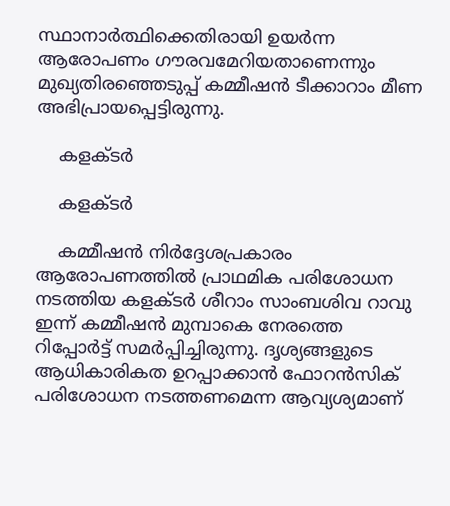സ്ഥാനാര്‍ത്ഥിക്കെതിരായി ഉയര്‍ന്ന ആരോപണം ഗൗരവമേറിയതാണെന്നും മുഖ്യതിരഞ്ഞെടുപ്പ് കമ്മീഷന്‍ ടീക്കാറാം മീണ അഭിപ്രായപ്പെട്ടിരുന്നു.

    കളക്ടർ

    കളക്ടർ

    കമ്മീഷന്‍ നിര്‍ദ്ദേശപ്രകാരം ആരോപണത്തില്‍ പ്രാഥമിക പരിശോധന നടത്തിയ കളക്ടർ ശീറാം സാംബശിവ റാവു ഇന്ന് കമ്മീഷന്‍ മുമ്പാകെ നേരത്തെ റിപ്പോർട്ട് സമർപ്പിച്ചിരുന്നു. ദൃശ്യങ്ങളുടെ ആധികാരികത ഉറപ്പാക്കാന്‍ ഫോറന്‍സിക് പരിശോധന നടത്തണമെന്ന ആവ്യശ്യമാണ്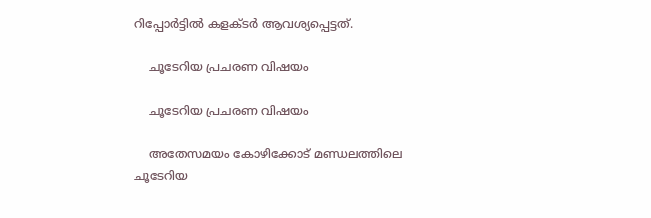റിപ്പോര്‍ട്ടില്‍ കളക്ടര്‍ ആവശ്യപ്പെട്ടത്.

    ചൂടേറിയ പ്രചരണ വിഷയം

    ചൂടേറിയ പ്രചരണ വിഷയം

    അതേസമയം കോഴിക്കോട് മണ്ഡലത്തിലെ ചൂടേറിയ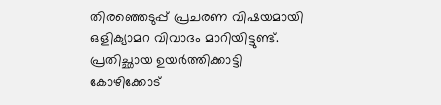തിരഞ്ഞെടുപ്പ് പ്രചരണ വിഷയമായി ഒളിക്യാമറ വിവാദം മാറിയിട്ടുണ്ട്. പ്രതിച്ഛായ ഉയര്‍ത്തിക്കാട്ടി കോഴിക്കോട്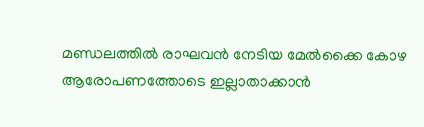മണ്ഡലത്തില്‍ രാഘവന്‍ നേടിയ മേല്‍ക്കൈ കോഴ ആരോപണത്തോടെ ഇല്ലാതാക്കാന്‍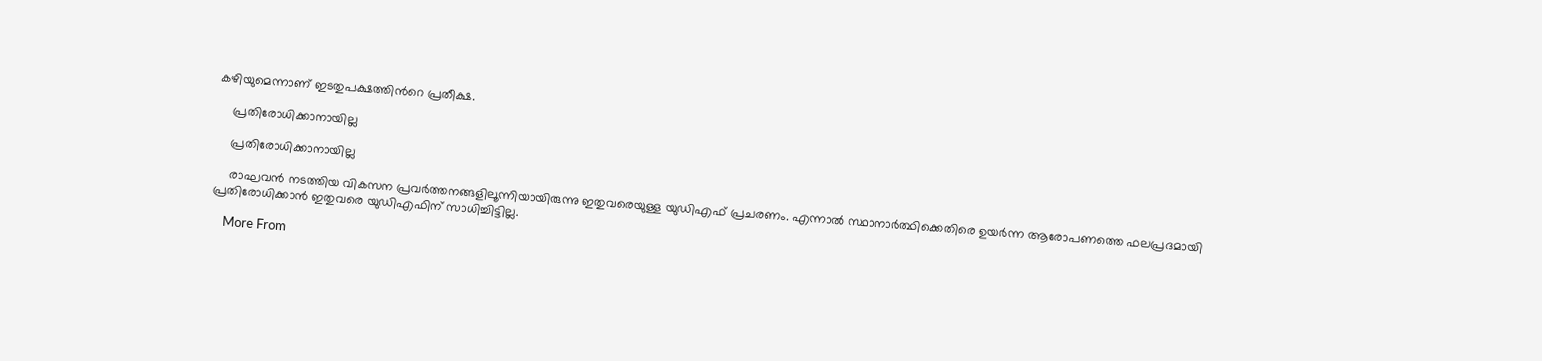കഴിയുമെന്നാണ് ഇടതുപക്ഷത്തിന്‍റെ പ്രതീക്ഷ.

    പ്രതിരോധിക്കാനായില്ല

    പ്രതിരോധിക്കാനായില്ല

    രാഘവന്‍ നടത്തിയ വികസന പ്രവര്‍ത്തനങ്ങളിലൂന്നിയായിരുന്നു ഇതുവരെയുള്ള യുഡിഎഫ് പ്രചരണം. എന്നാല്‍ സ്ഥാനാര്‍ത്ഥിക്കെതിരെ ഉയര്‍ന്ന ആരോപണത്തെ ഫലപ്രദമായി പ്രതിരോധിക്കാന്‍ ഇതുവരെ യുഡിഎഫിന് സാധിച്ചിട്ടില്ല.

    More From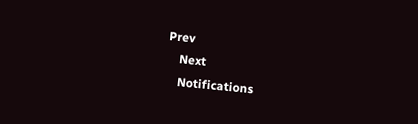Prev
    Next
    Notifications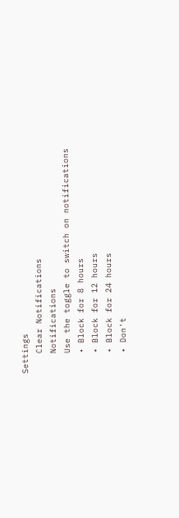Settings
    Clear Notifications
    Notifications
    Use the toggle to switch on notifications
    • Block for 8 hours
    • Block for 12 hours
    • Block for 24 hours
    • Don't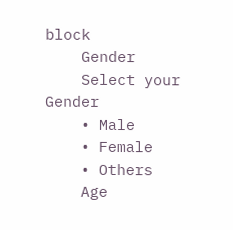block
    Gender
    Select your Gender
    • Male
    • Female
    • Others
    Age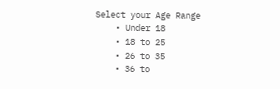Select your Age Range
    • Under 18
    • 18 to 25
    • 26 to 35
    • 36 to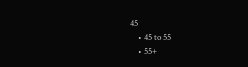45
    • 45 to 55
    • 55+